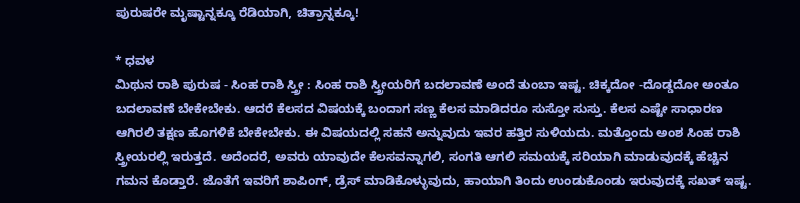ಪುರುಷರೇ ಮೃಷ್ಟಾನ್ನಕ್ಕೂ ರೆಡಿಯಾಗಿ, ಚಿತ್ರಾನ್ನಕ್ಕೂ!

* ಧವಳ
ಮಿಥುನ ರಾಶಿ ಪುರುಷ - ಸಿಂಹ ರಾಶಿ ಸ್ತ್ರೀ : ಸಿಂಹ ರಾಶಿ ಸ್ತ್ರೀಯರಿಗೆ ಬದಲಾವಣೆ ಅಂದೆ ತುಂಬಾ ಇಷ್ಟ. ಚಿಕ್ಕದೋ -ದೊಡ್ಡದೋ ಅಂತೂ ಬದಲಾವಣೆ ಬೇಕೇಬೇಕು. ಆದರೆ ಕೆಲಸದ ವಿಷಯಕ್ಕೆ ಬಂದಾಗ ಸಣ್ಣ ಕೆಲಸ ಮಾಡಿದರೂ ಸುಸ್ತೋ ಸುಸ್ತು. ಕೆಲಸ ಎಷ್ಟೇ ಸಾಧಾರಣ ಆಗಿರಲಿ ತಕ್ಷಣ ಹೊಗಳಿಕೆ ಬೇಕೇಬೇಕು. ಈ ವಿಷಯದಲ್ಲಿ ಸಹನೆ ಅನ್ನುವುದು ಇವರ ಹತ್ತಿರ ಸುಳಿಯದು. ಮತ್ತೊಂದು ಅಂಶ ಸಿಂಹ ರಾಶಿ ಸ್ತ್ರೀಯರಲ್ಲಿ ಇರುತ್ತದೆ. ಅದೆಂದರೆ, ಅವರು ಯಾವುದೇ ಕೆಲಸವನ್ನಾಗಲಿ, ಸಂಗತಿ ಆಗಲಿ ಸಮಯಕ್ಕೆ ಸರಿಯಾಗಿ ಮಾಡುವುದಕ್ಕೆ ಹೆಚ್ಚಿನ ಗಮನ ಕೊಡ್ತಾರೆ. ಜೊತೆಗೆ ಇವರಿಗೆ ಶಾಪಿಂಗ್, ಡ್ರೆಸ್ ಮಾಡಿಕೊಳ್ಳುವುದು, ಹಾಯಾಗಿ ತಿಂದು ಉಂಡುಕೊಂಡು ಇರುವುದಕ್ಕೆ ಸಖತ್ ಇಷ್ಟ.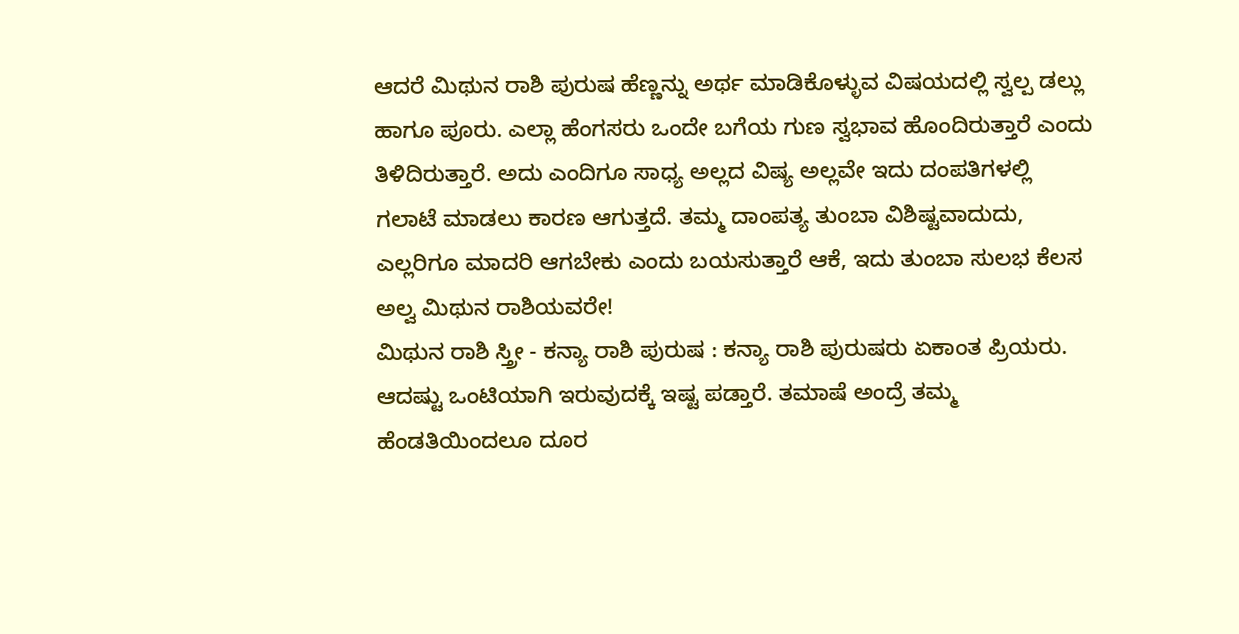ಆದರೆ ಮಿಥುನ ರಾಶಿ ಪುರುಷ ಹೆಣ್ಣನ್ನು ಅರ್ಥ ಮಾಡಿಕೊಳ್ಳುವ ವಿಷಯದಲ್ಲಿ ಸ್ವಲ್ಪ ಡಲ್ಲು ಹಾಗೂ ಪೂರು. ಎಲ್ಲಾ ಹೆಂಗಸರು ಒಂದೇ ಬಗೆಯ ಗುಣ ಸ್ವಭಾವ ಹೊಂದಿರುತ್ತಾರೆ ಎಂದು ತಿಳಿದಿರುತ್ತಾರೆ. ಅದು ಎಂದಿಗೂ ಸಾಧ್ಯ ಅಲ್ಲದ ವಿಷ್ಯ ಅಲ್ಲವೇ ಇದು ದಂಪತಿಗಳಲ್ಲಿ ಗಲಾಟೆ ಮಾಡಲು ಕಾರಣ ಆಗುತ್ತದೆ. ತಮ್ಮ ದಾಂಪತ್ಯ ತುಂಬಾ ವಿಶಿಷ್ಟವಾದುದು, ಎಲ್ಲರಿಗೂ ಮಾದರಿ ಆಗಬೇಕು ಎಂದು ಬಯಸುತ್ತಾರೆ ಆಕೆ, ಇದು ತುಂಬಾ ಸುಲಭ ಕೆಲಸ ಅಲ್ವ ಮಿಥುನ ರಾಶಿಯವರೇ!
ಮಿಥುನ ರಾಶಿ ಸ್ತ್ರೀ - ಕನ್ಯಾ ರಾಶಿ ಪುರುಷ : ಕನ್ಯಾ ರಾಶಿ ಪುರುಷರು ಏಕಾಂತ ಪ್ರಿಯರು. ಆದಷ್ಟು ಒಂಟಿಯಾಗಿ ಇರುವುದಕ್ಕೆ ಇಷ್ಟ ಪಡ್ತಾರೆ. ತಮಾಷೆ ಅಂದ್ರೆ ತಮ್ಮ ಹೆಂಡತಿಯಿಂದಲೂ ದೂರ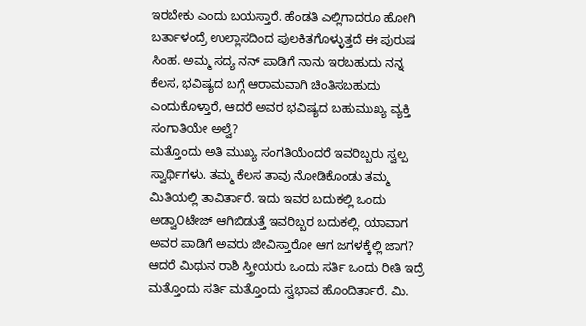ಇರಬೇಕು ಎಂದು ಬಯಸ್ತಾರೆ. ಹೆಂಡತಿ ಎಲ್ಲಿಗಾದರೂ ಹೋಗಿ ಬರ್ತಾಳಂದ್ರೆ ಉಲ್ಲಾಸದಿಂದ ಪುಲಕಿತಗೊಳ್ಳುತ್ತದೆ ಈ ಪುರುಷ ಸಿಂಹ. ಅಮ್ಮ ಸದ್ಯ ನನ್ ಪಾಡಿಗೆ ನಾನು ಇರಬಹುದು ನನ್ನ ಕೆಲಸ, ಭವಿಷ್ಯದ ಬಗ್ಗೆ ಆರಾಮವಾಗಿ ಚಿಂತಿಸಬಹುದು ಎಂದುಕೊಳ್ತಾರೆ, ಆದರೆ ಅವರ ಭವಿಷ್ಯದ ಬಹುಮುಖ್ಯ ವ್ಯಕ್ತಿ ಸಂಗಾತಿಯೇ ಅಲ್ವೆ?
ಮತ್ತೊಂದು ಅತಿ ಮುಖ್ಯ ಸಂಗತಿಯೆಂದರೆ ಇವರಿಬ್ಬರು ಸ್ವಲ್ಪ ಸ್ವಾರ್ಥಿಗಳು. ತಮ್ಮ ಕೆಲಸ ತಾವು ನೋಡಿಕೊಂಡು ತಮ್ಮ ಮಿತಿಯಲ್ಲಿ ತಾವಿರ್ತಾರೆ. ಇದು ಇವರ ಬದುಕಲ್ಲಿ ಒಂದು ಅಡ್ವಾ೦ಟೇಜ್ ಆಗಿಬಿಡುತ್ತೆ ಇವರಿಬ್ಬರ ಬದುಕಲ್ಲಿ. ಯಾವಾಗ ಅವರ ಪಾಡಿಗೆ ಅವರು ಜೀವಿಸ್ತಾರೋ ಆಗ ಜಗಳಕ್ಕೆಲ್ಲಿ ಜಾಗ? ಆದರೆ ಮಿಥುನ ರಾಶಿ ಸ್ತ್ರೀಯರು ಒಂದು ಸರ್ತಿ ಒಂದು ರೀತಿ ಇದ್ರೆ ಮತ್ತೊಂದು ಸರ್ತಿ ಮತ್ತೊಂದು ಸ್ವಭಾವ ಹೊಂದಿರ್ತಾರೆ. ಮಿ.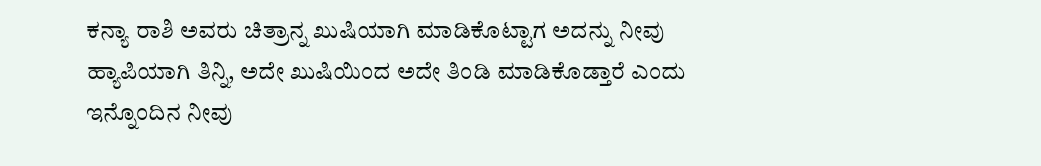ಕನ್ಯಾ ರಾಶಿ ಅವರು ಚಿತ್ರಾನ್ನ ಖುಷಿಯಾಗಿ ಮಾಡಿಕೊಟ್ಟಾಗ ಅದನ್ನು ನೀವು ಹ್ಯಾಪಿಯಾಗಿ ತಿನ್ನಿ, ಅದೇ ಖುಷಿಯಿಂದ ಅದೇ ತಿಂಡಿ ಮಾಡಿಕೊಡ್ತಾರೆ ಎಂದು ಇನ್ನೊಂದಿನ ನೀವು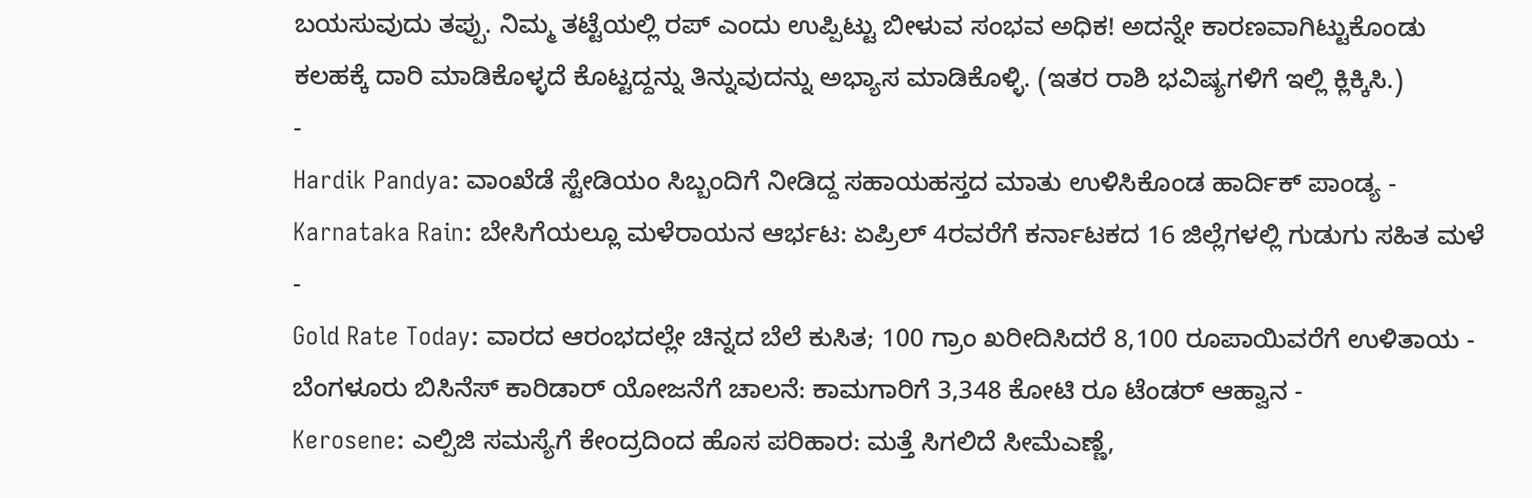ಬಯಸುವುದು ತಪ್ಪು. ನಿಮ್ಮ ತಟ್ಟೆಯಲ್ಲಿ ರಪ್ ಎಂದು ಉಪ್ಪಿಟ್ಟು ಬೀಳುವ ಸಂಭವ ಅಧಿಕ! ಅದನ್ನೇ ಕಾರಣವಾಗಿಟ್ಟುಕೊಂಡು ಕಲಹಕ್ಕೆ ದಾರಿ ಮಾಡಿಕೊಳ್ಳದೆ ಕೊಟ್ಟದ್ದನ್ನು ತಿನ್ನುವುದನ್ನು ಅಭ್ಯಾಸ ಮಾಡಿಕೊಳ್ಳಿ. (ಇತರ ರಾಶಿ ಭವಿಷ್ಯಗಳಿಗೆ ಇಲ್ಲಿ ಕ್ಲಿಕ್ಕಿಸಿ.)
-
Hardik Pandya: ವಾಂಖೆಡೆ ಸ್ಟೇಡಿಯಂ ಸಿಬ್ಬಂದಿಗೆ ನೀಡಿದ್ದ ಸಹಾಯಹಸ್ತದ ಮಾತು ಉಳಿಸಿಕೊಂಡ ಹಾರ್ದಿಕ್ ಪಾಂಡ್ಯ -
Karnataka Rain: ಬೇಸಿಗೆಯಲ್ಲೂ ಮಳೆರಾಯನ ಆರ್ಭಟ: ಏಪ್ರಿಲ್ 4ರವರೆಗೆ ಕರ್ನಾಟಕದ 16 ಜಿಲ್ಲೆಗಳಲ್ಲಿ ಗುಡುಗು ಸಹಿತ ಮಳೆ -
Gold Rate Today: ವಾರದ ಆರಂಭದಲ್ಲೇ ಚಿನ್ನದ ಬೆಲೆ ಕುಸಿತ; 100 ಗ್ರಾಂ ಖರೀದಿಸಿದರೆ 8,100 ರೂಪಾಯಿವರೆಗೆ ಉಳಿತಾಯ -
ಬೆಂಗಳೂರು ಬಿಸಿನೆಸ್ ಕಾರಿಡಾರ್ ಯೋಜನೆಗೆ ಚಾಲನೆ: ಕಾಮಗಾರಿಗೆ 3,348 ಕೋಟಿ ರೂ ಟೆಂಡರ್ ಆಹ್ವಾನ -
Kerosene: ಎಲ್ಪಿಜಿ ಸಮಸ್ಯೆಗೆ ಕೇಂದ್ರದಿಂದ ಹೊಸ ಪರಿಹಾರ: ಮತ್ತೆ ಸಿಗಲಿದೆ ಸೀಮೆಎಣ್ಣೆ,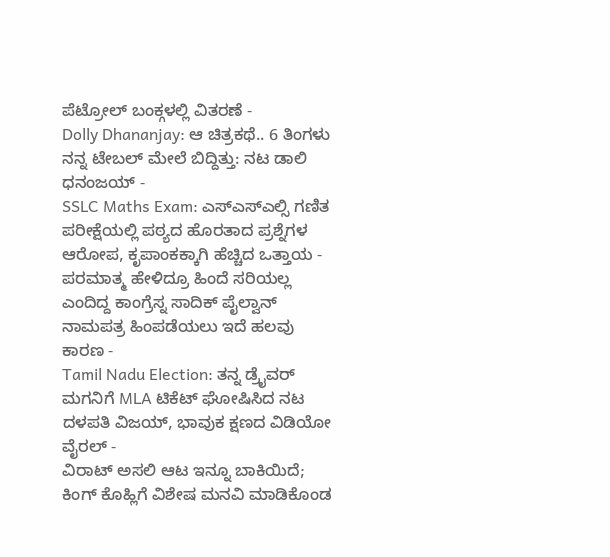ಪೆಟ್ರೋಲ್ ಬಂಕ್ಗಳಲ್ಲಿ ವಿತರಣೆ -
Dolly Dhananjay: ಆ ಚಿತ್ರಕಥೆ.. 6 ತಿಂಗಳು ನನ್ನ ಟೇಬಲ್ ಮೇಲೆ ಬಿದ್ದಿತ್ತು: ನಟ ಡಾಲಿ ಧನಂಜಯ್ -
SSLC Maths Exam: ಎಸ್ಎಸ್ಎಲ್ಸಿ ಗಣಿತ ಪರೀಕ್ಷೆಯಲ್ಲಿ ಪಠ್ಯದ ಹೊರತಾದ ಪ್ರಶ್ನೆಗಳ ಆರೋಪ, ಕೃಪಾಂಕಕ್ಕಾಗಿ ಹೆಚ್ಚಿದ ಒತ್ತಾಯ -
ಪರಮಾತ್ಮ ಹೇಳಿದ್ರೂ ಹಿಂದೆ ಸರಿಯಲ್ಲ ಎಂದಿದ್ದ ಕಾಂಗ್ರೆಸ್ನ ಸಾದಿಕ್ ಪೈಲ್ವಾನ್ ನಾಮಪತ್ರ ಹಿಂಪಡೆಯಲು ಇದೆ ಹಲವು ಕಾರಣ -
Tamil Nadu Election: ತನ್ನ ಡ್ರೈವರ್ ಮಗನಿಗೆ MLA ಟಿಕೆಟ್ ಘೋಷಿಸಿದ ನಟ ದಳಪತಿ ವಿಜಯ್, ಭಾವುಕ ಕ್ಷಣದ ವಿಡಿಯೋ ವೈರಲ್ -
ವಿರಾಟ್ ಅಸಲಿ ಆಟ ಇನ್ನೂ ಬಾಕಿಯಿದೆ; ಕಿಂಗ್ ಕೊಹ್ಲಿಗೆ ವಿಶೇಷ ಮನವಿ ಮಾಡಿಕೊಂಡ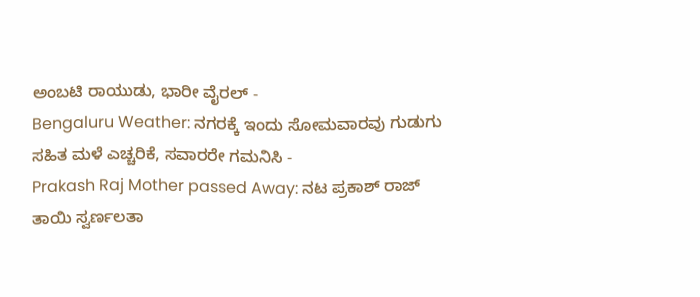ಅಂಬಟಿ ರಾಯುಡು, ಭಾರೀ ವೈರಲ್ -
Bengaluru Weather: ನಗರಕ್ಕೆ ಇಂದು ಸೋಮವಾರವು ಗುಡುಗು ಸಹಿತ ಮಳೆ ಎಚ್ಚರಿಕೆ, ಸವಾರರೇ ಗಮನಿಸಿ -
Prakash Raj Mother passed Away: ನಟ ಪ್ರಕಾಶ್ ರಾಜ್ ತಾಯಿ ಸ್ವರ್ಣಲತಾ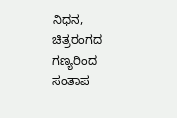ನಿಧನ, ಚಿತ್ರರಂಗದ ಗಣ್ಯರಿಂದ ಸಂತಾಪ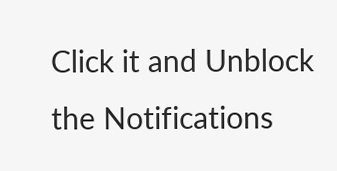Click it and Unblock the Notifications